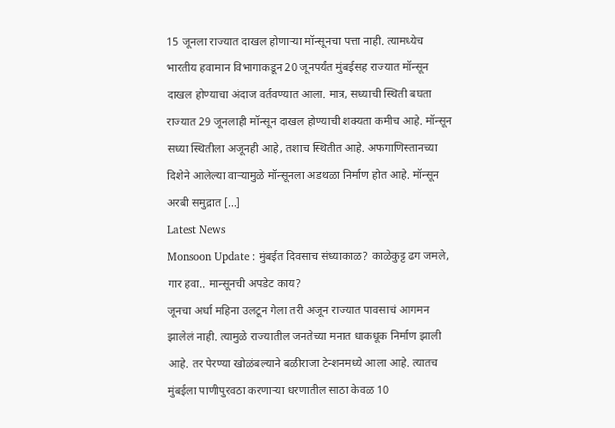15 जूनला राज्यात दाखल होणाऱ्या मॉन्सूनचा पत्ता नाही. त्यामध्येच भारतीय हवामान विभागाकडून 20 जूनपर्यंत मुंबईसह राज्यात मॉन्सून दाखल होण्याचा अंदाज वर्तवण्यात आला. मात्र, सध्याची स्थिती बघता राज्यात 29 जूनलाही मॉन्सून दाखल होण्याची शक्यता कमीच आहे. मॉन्सून सध्या स्थितीला अजूनही आहे, तशाच स्थितीत आहे. अफगाणिस्तानच्या दिशेने आलेल्या वाऱ्यामुळे मॉन्सूनला अडथळा निर्माण होत आहे. मॉन्सून अरबी समुद्रात […]
Latest News
Monsoon Update : मुंबईत दिवसाच संध्याकाळ? काळेकुट्ट ढग जमले, गार हवा.. मान्सूनची अपडेट काय?
जूनचा अर्धा महिना उलटून गेला तरी अजून राज्यात पावसाचं आगमन झालेलं नाही. त्यामुळे राज्यातील जनतेच्या मनात धाकधूक निर्माण झाली आहे. तर पेरण्या खोळंबल्याने बळीराजा टेन्शनमध्ये आला आहे. त्यातच मुंबईला पाणीपुरवठा करणाऱ्या धरणातील साठा केवळ 10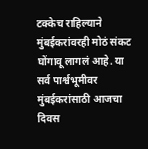टक्केच राहिल्याने मुंबईकरांवरही मोठं संकट घोंगावू लागलं आहे. या सर्व पार्श्वभूमीवर मुंबईकरांसाठी आजचा दिवस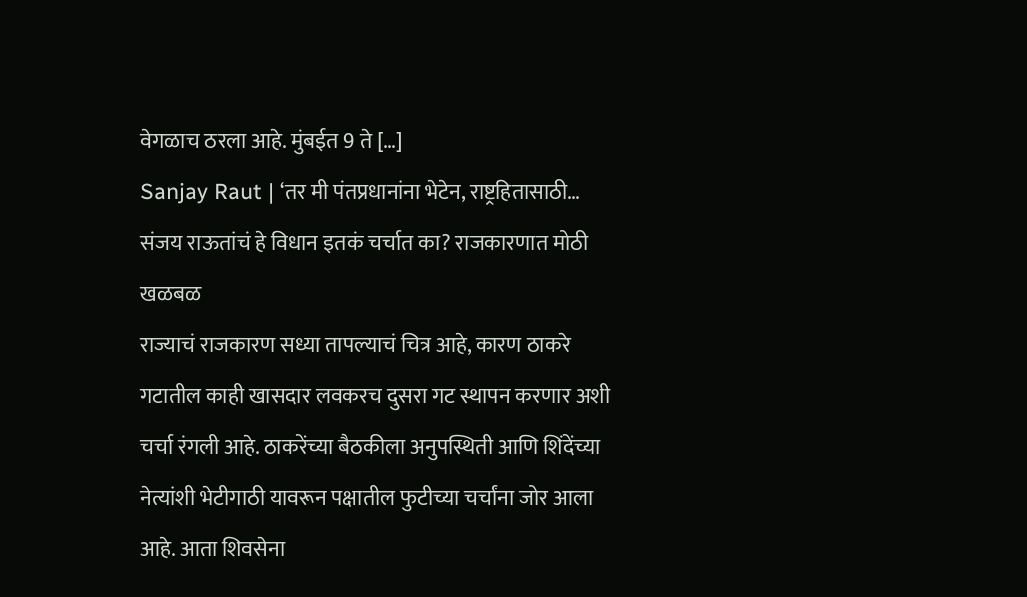वेगळाच ठरला आहे. मुंबईत 9 ते […]
Sanjay Raut | ‘तर मी पंतप्रधानांना भेटेन, राष्ट्रहितासाठी… संजय राऊतांचं हे विधान इतकं चर्चात का? राजकारणात मोठी खळबळ
राज्याचं राजकारण सध्या तापल्याचं चित्र आहे, कारण ठाकरे गटातील काही खासदार लवकरच दुसरा गट स्थापन करणार अशी चर्चा रंगली आहे. ठाकरेंच्या बैठकीला अनुपस्थिती आणि शिंदेंच्या नेत्यांशी भेटीगाठी यावरून पक्षातील फुटीच्या चर्चांना जोर आला आहे. आता शिवसेना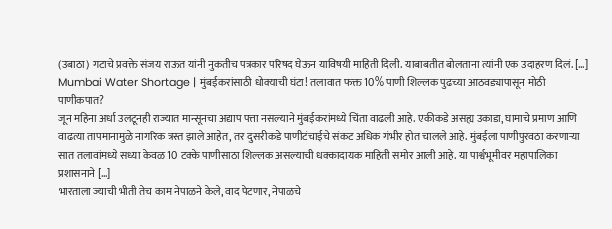(उबाठा) गटाचे प्रवक्ते संजय राऊत यांनी नुकतीच पत्रकार परिषद घेऊन याविषयी माहिती दिली. याबाबतीत बोलताना त्यांनी एक उदाहरण दिलं. […]
Mumbai Water Shortage | मुंबईकरांसाठी धोक्याची घंटा! तलावात फक्त 10% पाणी शिल्लक पुढच्या आठवड्यापासून मोठी पाणीकपात?
जून महिना अर्धा उलटूनही राज्यात मान्सूनचा अद्याप पत्ता नसल्याने मुंबईकरांमध्ये चिंता वाढली आहे. एकीकडे असह्य उकाडा, घामाचे प्रमाण आणि वाढत्या तापमानामुळे नागरिक त्रस्त झाले आहेत, तर दुसरीकडे पाणीटंचाईचे संकट अधिक गंभीर होत चालले आहे. मुंबईला पाणीपुरवठा करणाऱ्या सात तलावांमध्ये सध्या केवळ 10 टक्के पाणीसाठा शिल्लक असल्याची धक्कादायक माहिती समोर आली आहे. या पार्श्वभूमीवर महापालिका प्रशासनाने […]
भारताला ज्याची भीती तेच काम नेपाळने केले, वाद पेटणार, नेपाळचे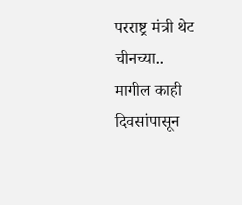परराष्ट्र मंत्री थेट चीनच्या..
मागील काही दिवसांपासून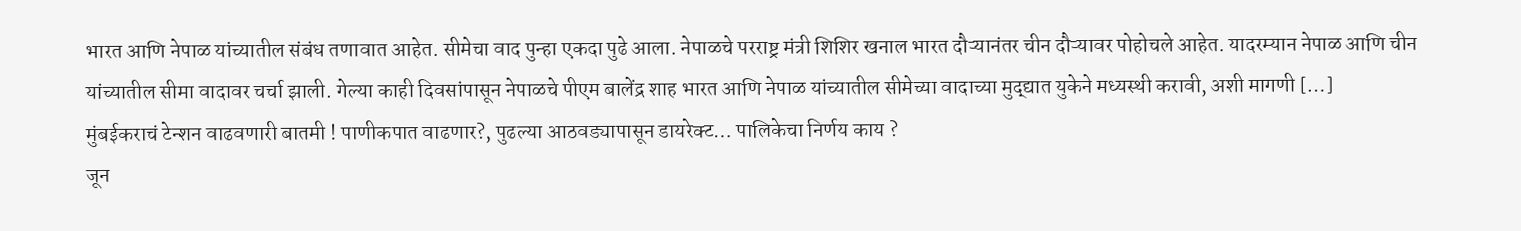भारत आणि नेपाळ यांच्यातील संबंध तणावात आहेत. सीमेचा वाद पुन्हा एकदा पुढे आला. नेपाळचे परराष्ट्र मंत्री शिशिर खनाल भारत दौऱ्यानंतर चीन दौऱ्यावर पोहोचले आहेत. यादरम्यान नेपाळ आणि चीन यांच्यातील सीमा वादावर चर्चा झाली. गेल्या काही दिवसांपासून नेपाळचे पीएम बालेंद्र शाह भारत आणि नेपाळ यांच्यातील सीमेच्या वादाच्या मुद्द्यात युकेने मध्यस्थी करावी, अशी मागणी […]
मुंबईकराचं टेन्शन वाढवणारी बातमी ! पाणीकपात वाढणार?, पुढल्या आठवड्यापासून डायरेक्ट… पालिकेचा निर्णय काय ?
जून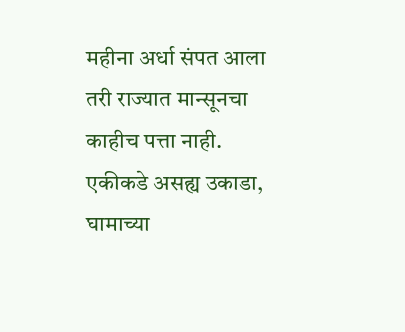महीना अर्धा संपत आला तरी राज्यात मान्सूनचा काहीच पत्ता नाही. एकीकडे असह्य उकाडा, घामाच्या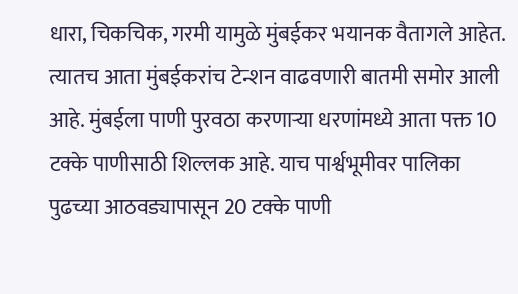धारा, चिकचिक, गरमी यामुळे मुंबईकर भयानक वैतागले आहेत. त्यातच आता मुंबईकरांच टेन्शन वाढवणारी बातमी समोर आली आहे. मुंबईला पाणी पुरवठा करणाऱ्या धरणांमध्ये आता पक्त 10 टक्के पाणीसाठी शिल्लक आहे. याच पार्श्वभूमीवर पालिका पुढच्या आठवड्यापासून 20 टक्के पाणी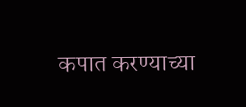कपात करण्याच्या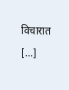विचारात […]